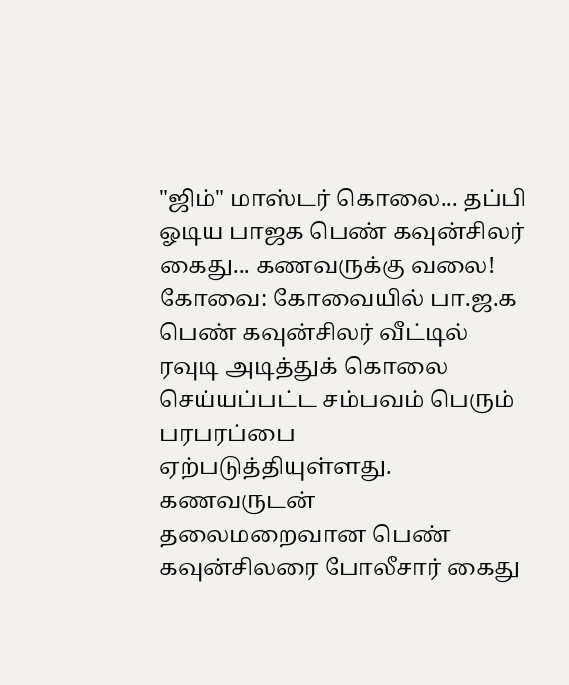"ஜிம்" மாஸ்டர் கொலை... தப்பி ஓடிய பாஜக பெண் கவுன்சிலர் கைது... கணவருக்கு வலை!
கோவை: கோவையில் பா.ஜ.க பெண் கவுன்சிலர் வீட்டில் ரவுடி அடித்துக் கொலை செய்யப்பட்ட சம்பவம் பெரும் பரபரப்பை ஏற்படுத்தியுள்ளது. கணவருடன் தலைமறைவான பெண் கவுன்சிலரை போலீசார் கைது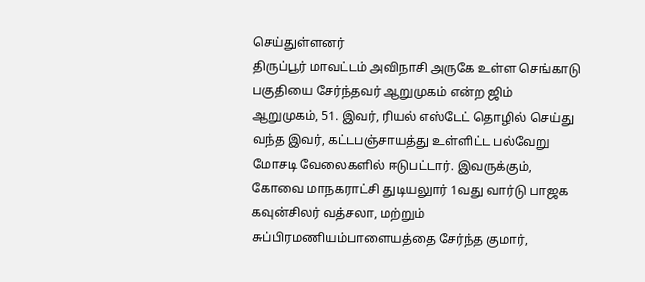செய்துள்ளனர்
திருப்பூர் மாவட்டம் அவிநாசி அருகே உள்ள செங்காடு பகுதியை சேர்ந்தவர் ஆறுமுகம் என்ற ஜிம் ஆறுமுகம், 51. இவர், ரியல் எஸ்டேட் தொழில் செய்து வந்த இவர், கட்டபஞ்சாயத்து உள்ளிட்ட பல்வேறு மோசடி வேலைகளில் ஈடுபட்டார். இவருக்கும், கோவை மாநகராட்சி துடியலுார் 1வது வார்டு பாஜக கவுன்சிலர் வத்சலா, மற்றும் சுப்பிரமணியம்பாளையத்தை சேர்ந்த குமார்,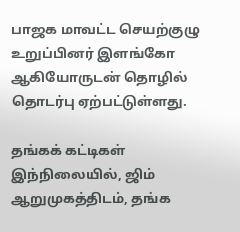பாஜக மாவட்ட செயற்குழு உறுப்பினர் இளங்கோ ஆகியோருடன் தொழில் தொடர்பு ஏற்பட்டுள்ளது.

தங்கக் கட்டிகள்
இந்நிலையில், ஜிம் ஆறுமுகத்திடம், தங்க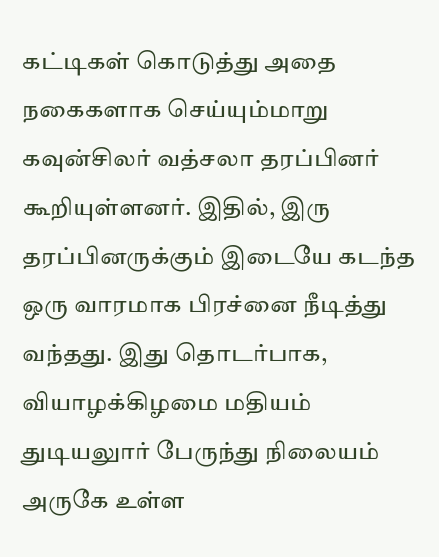கட்டிகள் கொடுத்து அதை நகைகளாக செய்யும்மாறு கவுன்சிலர் வத்சலா தரப்பினர் கூறியுள்ளனர். இதில், இரு தரப்பினருக்கும் இடையே கடந்த ஒரு வாரமாக பிரச்னை நீடித்து வந்தது. இது தொடர்பாக, வியாழக்கிழமை மதியம் துடியலுார் பேருந்து நிலையம் அருகே உள்ள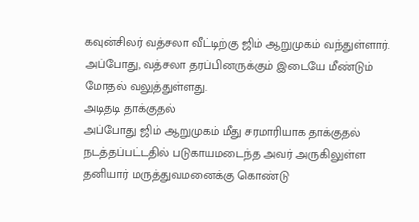கவுன்சிலர் வத்சலா வீட்டிற்கு ஜிம் ஆறுமுகம் வந்துள்ளார். அப்போது, வத்சலா தரப்பினருக்கும் இடையே மீண்டும் மோதல் வலுத்துள்ளது.
அடிதடி தாக்குதல்
அப்போது ஜிம் ஆறுமுகம் மீது சரமாரியாக தாக்குதல் நடத்தப்பட்டதில் படுகாயமடைந்த அவர் அருகிலுள்ள தனியார் மருத்துவமனைக்கு கொண்டு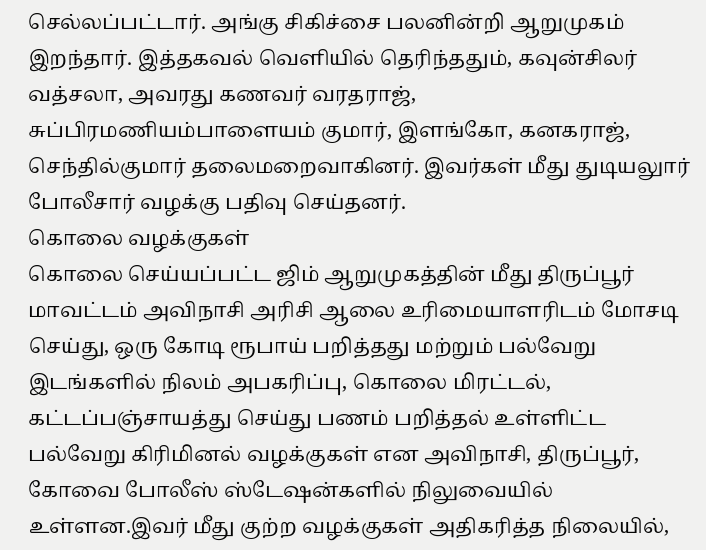செல்லப்பட்டார். அங்கு சிகிச்சை பலனின்றி ஆறுமுகம் இறந்தார். இத்தகவல் வெளியில் தெரிந்ததும், கவுன்சிலர் வத்சலா, அவரது கணவர் வரதராஜ், சுப்பிரமணியம்பாளையம் குமார், இளங்கோ, கனகராஜ், செந்தில்குமார் தலைமறைவாகினர். இவர்கள் மீது துடியலுார் போலீசார் வழக்கு பதிவு செய்தனர்.
கொலை வழக்குகள்
கொலை செய்யப்பட்ட ஜிம் ஆறுமுகத்தின் மீது திருப்பூர் மாவட்டம் அவிநாசி அரிசி ஆலை உரிமையாளரிடம் மோசடி செய்து, ஒரு கோடி ரூபாய் பறித்தது மற்றும் பல்வேறு இடங்களில் நிலம் அபகரிப்பு, கொலை மிரட்டல், கட்டப்பஞ்சாயத்து செய்து பணம் பறித்தல் உள்ளிட்ட பல்வேறு கிரிமினல் வழக்குகள் என அவிநாசி, திருப்பூர், கோவை போலீஸ் ஸ்டேஷன்களில் நிலுவையில் உள்ளன.இவர் மீது குற்ற வழக்குகள் அதிகரித்த நிலையில்,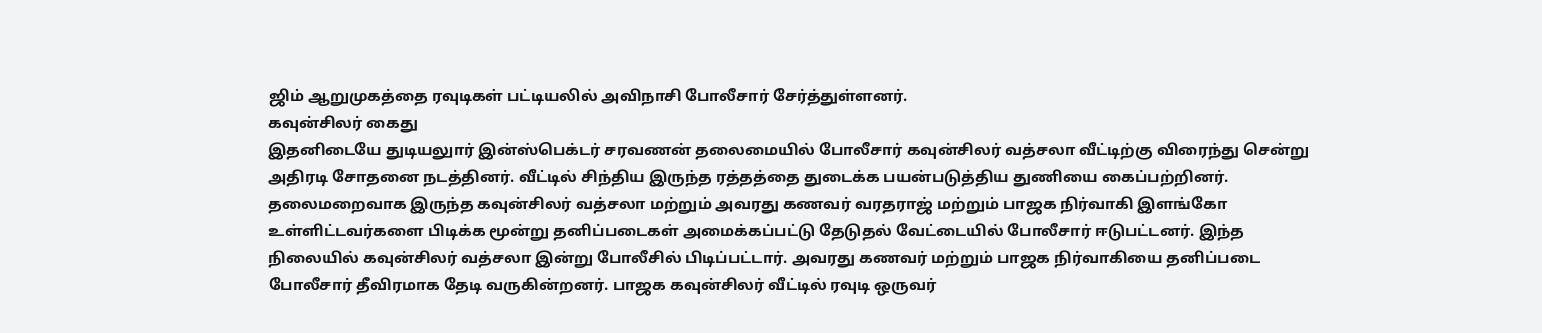ஜிம் ஆறுமுகத்தை ரவுடிகள் பட்டியலில் அவிநாசி போலீசார் சேர்த்துள்ளனர்.
கவுன்சிலர் கைது
இதனிடையே துடியலுார் இன்ஸ்பெக்டர் சரவணன் தலைமையில் போலீசார் கவுன்சிலர் வத்சலா வீட்டிற்கு விரைந்து சென்று அதிரடி சோதனை நடத்தினர். வீட்டில் சிந்திய இருந்த ரத்தத்தை துடைக்க பயன்படுத்திய துணியை கைப்பற்றினர். தலைமறைவாக இருந்த கவுன்சிலர் வத்சலா மற்றும் அவரது கணவர் வரதராஜ் மற்றும் பாஜக நிர்வாகி இளங்கோ உள்ளிட்டவர்களை பிடிக்க மூன்று தனிப்படைகள் அமைக்கப்பட்டு தேடுதல் வேட்டையில் போலீசார் ஈடுபட்டனர். இந்த நிலையில் கவுன்சிலர் வத்சலா இன்று போலீசில் பிடிப்பட்டார். அவரது கணவர் மற்றும் பாஜக நிர்வாகியை தனிப்படை போலீசார் தீவிரமாக தேடி வருகின்றனர். பாஜக கவுன்சிலர் வீட்டில் ரவுடி ஒருவர்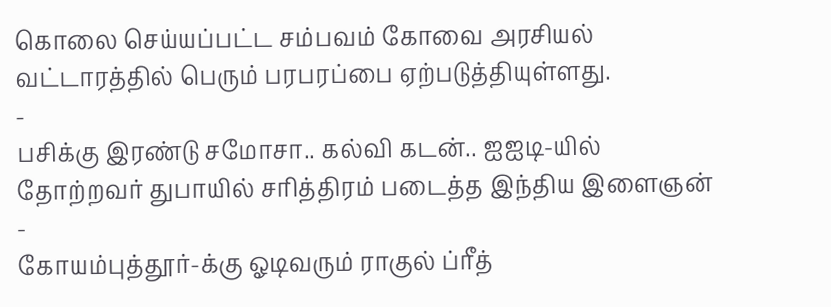கொலை செய்யப்பட்ட சம்பவம் கோவை அரசியல் வட்டாரத்தில் பெரும் பரபரப்பை ஏற்படுத்தியுள்ளது.
-
பசிக்கு இரண்டு சமோசா.. கல்வி கடன்.. ஐஐடி-யில் தோற்றவர் துபாயில் சரித்திரம் படைத்த இந்திய இளைஞன் -
கோயம்புத்தூர்-க்கு ஓடிவரும் ராகுல் ப்ரீத்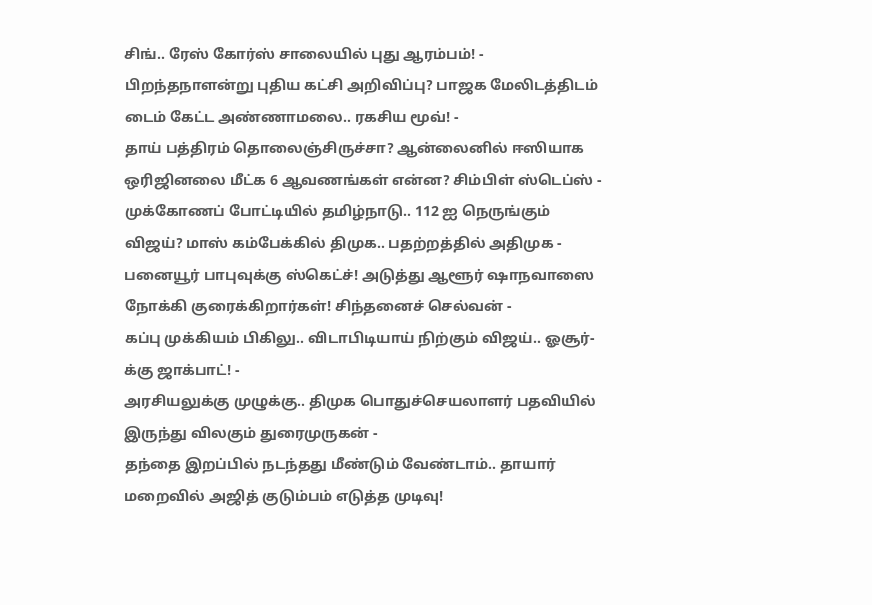சிங்.. ரேஸ் கோர்ஸ் சாலையில் புது ஆரம்பம்! -
பிறந்தநாளன்று புதிய கட்சி அறிவிப்பு? பாஜக மேலிடத்திடம் டைம் கேட்ட அண்ணாமலை.. ரகசிய மூவ்! -
தாய் பத்திரம் தொலைஞ்சிருச்சா? ஆன்லைனில் ஈஸியாக ஒரிஜினலை மீட்க 6 ஆவணங்கள் என்ன? சிம்பிள் ஸ்டெப்ஸ் -
முக்கோணப் போட்டியில் தமிழ்நாடு.. 112 ஐ நெருங்கும் விஜய்? மாஸ் கம்பேக்கில் திமுக.. பதற்றத்தில் அதிமுக -
பனையூர் பாபுவுக்கு ஸ்கெட்ச்! அடுத்து ஆளூர் ஷாநவாஸை நோக்கி குரைக்கிறார்கள்! சிந்தனைச் செல்வன் -
கப்பு முக்கியம் பிகிலு.. விடாபிடியாய் நிற்கும் விஜய்.. ஓசூர்-க்கு ஜாக்பாட்! -
அரசியலுக்கு முழுக்கு.. திமுக பொதுச்செயலாளர் பதவியில் இருந்து விலகும் துரைமுருகன் -
தந்தை இறப்பில் நடந்தது மீண்டும் வேண்டாம்.. தாயார் மறைவில் அஜித் குடும்பம் எடுத்த முடிவு!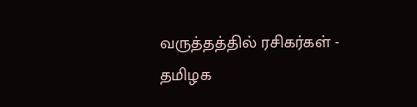வருத்தத்தில் ரசிகர்கள் -
தமிழக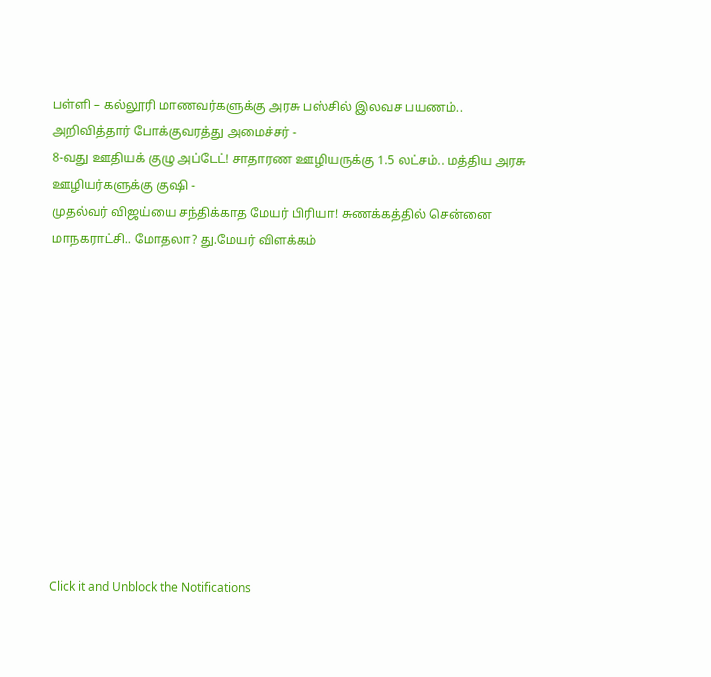பள்ளி – கல்லூரி மாணவர்களுக்கு அரசு பஸ்சில் இலவச பயணம்.. அறிவித்தார் போக்குவரத்து அமைச்சர் -
8-வது ஊதியக் குழு அப்டேட்! சாதாரண ஊழியருக்கு 1.5 லட்சம்.. மத்திய அரசு ஊழியர்களுக்கு குஷி -
முதல்வர் விஜய்யை சந்திக்காத மேயர் பிரியா! சுணக்கத்தில் சென்னை மாநகராட்சி.. மோதலா? து.மேயர் விளக்கம்












Click it and Unblock the Notifications